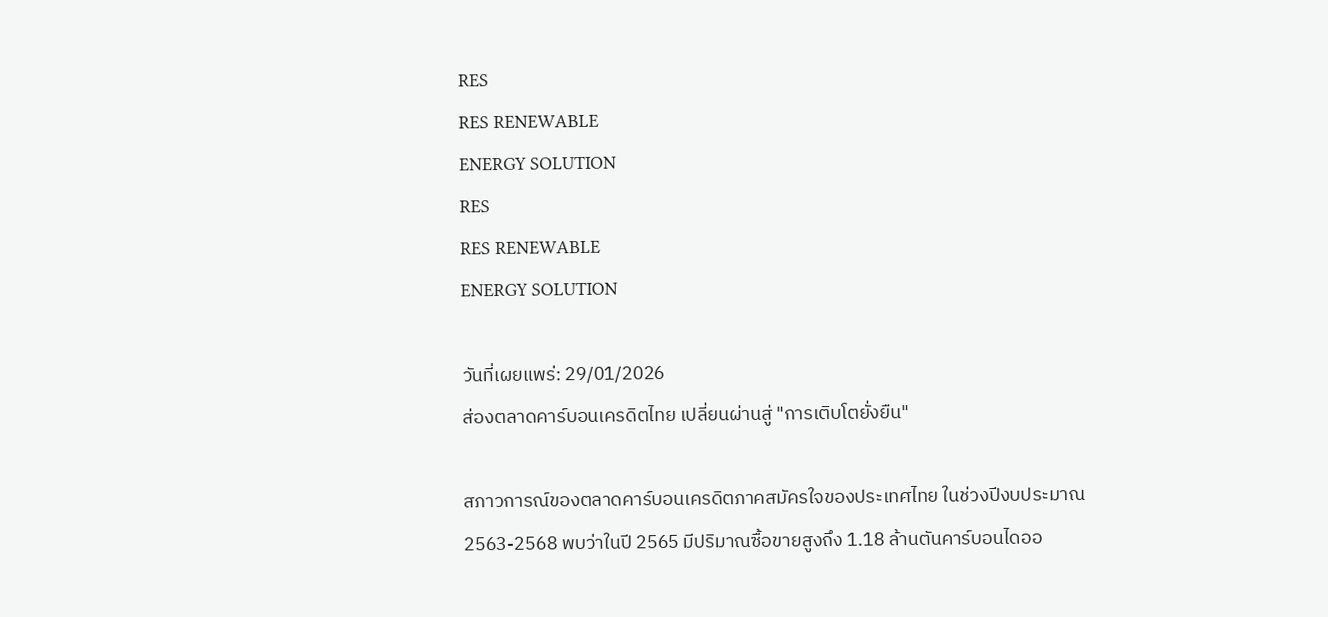RES
RES RENEWABLE
ENERGY SOLUTION
RES
RES RENEWABLE
ENERGY SOLUTION

วันที่เผยแพร่: 29/01/2026
ส่องตลาดคาร์บอนเครดิตไทย เปลี่ยนผ่านสู่ "การเติบโตยั่งยืน"

สภาวการณ์ของตลาดคาร์บอนเครดิตภาคสมัครใจของประเทศไทย ในช่วงปีงบประมาณ 2563-2568 พบว่าในปี 2565 มีปริมาณซื้อขายสูงถึง 1.18 ล้านตันคาร์บอนไดออ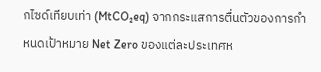กไซด์เทียบเท่า (MtCO₂eq) จากกระแสการตื่นตัวของการกำหนดเป้าหมาย Net Zero ของแต่ละประเทศห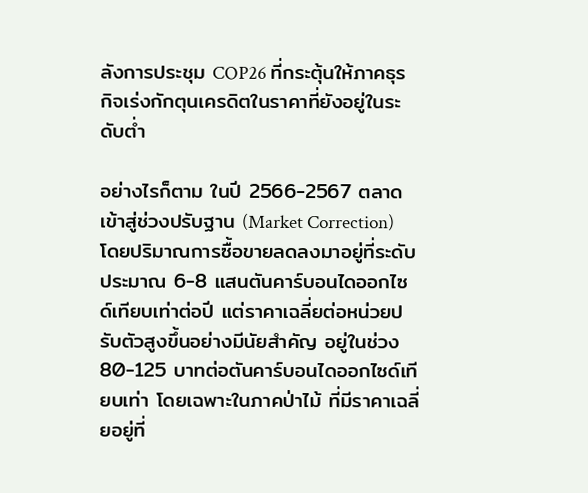ลังการประชุม COP26 ที่กระตุ้นให้ภาคธุรกิจเร่งกักตุนเครดิตในราคาที่ยังอยู่ในระดับต่ำ

อย่างไรก็ตาม ในปี 2566-2567 ตลาดเข้าสู่ช่วงปรับฐาน (Market Correction) โดยปริมาณการซื้อขายลดลงมาอยู่ที่ระดับประมาณ 6-8 แสนตันคาร์บอนไดออกไซด์เทียบเท่าต่อปี แต่ราคาเฉลี่ยต่อหน่วยปรับตัวสูงขึ้นอย่างมีนัยสำคัญ อยู่ในช่วง 80-125 บาทต่อตันคาร์บอนไดออกไซด์เทียบเท่า โดยเฉพาะในภาคป่าไม้ ที่มีราคาเฉลี่ยอยู่ที่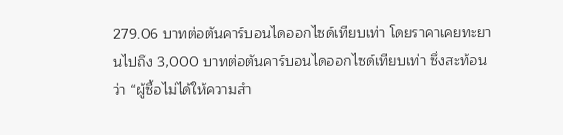279.06 บาทต่อตันคาร์บอนไดออกไซด์เทียบเท่า โดยราคาเคยทะยานไปถึง 3,000 บาทต่อตันคาร์บอนไดออกไซด์เทียบเท่า ซึ่งสะท้อนว่า “ผู้ซื้อไม่ได้ให้ความสำ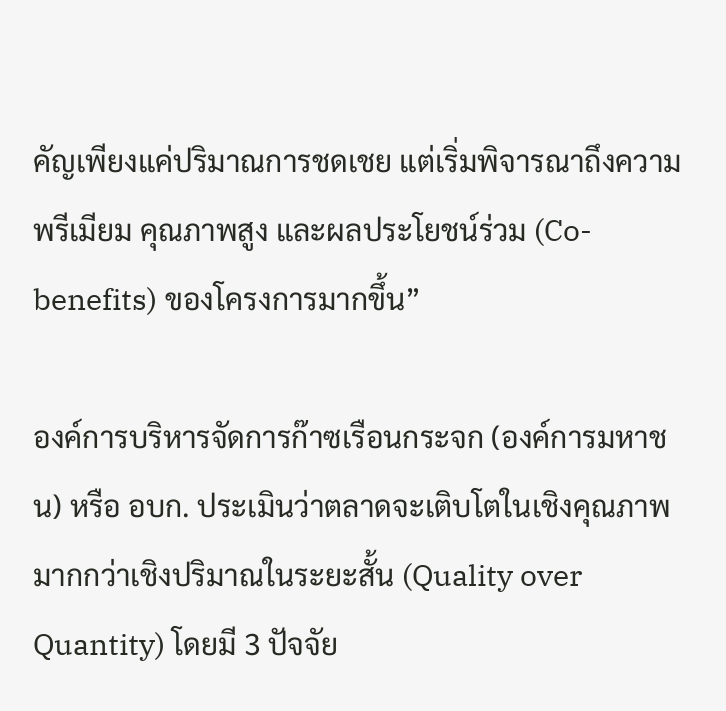คัญเพียงแค่ปริมาณการชดเชย แต่เริ่มพิจารณาถึงความพรีเมียม คุณภาพสูง และผลประโยชน์ร่วม (Co-benefits) ของโครงการมากขึ้น”

องค์การบริหารจัดการก๊าซเรือนกระจก (องค์การมหาชน) หรือ อบก. ประเมินว่าตลาดจะเติบโตในเชิงคุณภาพมากกว่าเชิงปริมาณในระยะสั้น (Quality over Quantity) โดยมี 3 ปัจจัย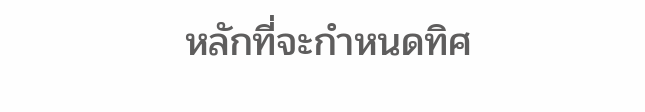หลักที่จะกำหนดทิศ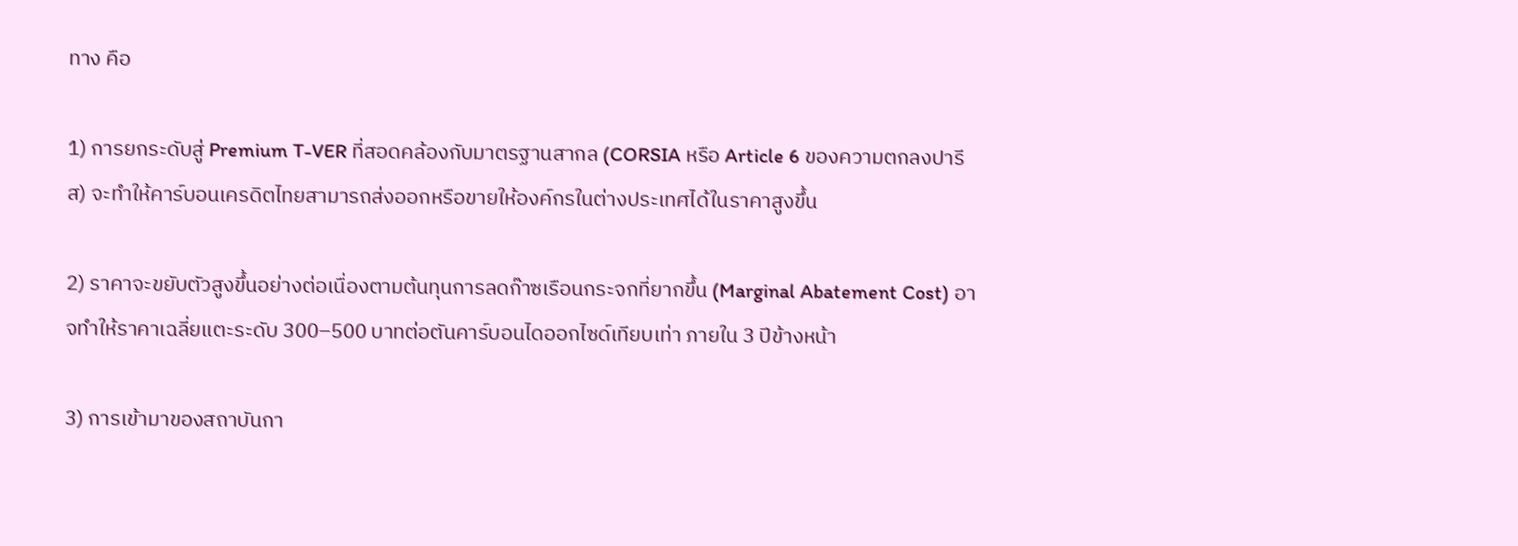ทาง คือ

1) การยกระดับสู่ Premium T-VER ที่สอดคล้องกับมาตรฐานสากล (CORSIA หรือ Article 6 ของความตกลงปารีส) จะทำให้คาร์บอนเครดิตไทยสามารถส่งออกหรือขายให้องค์กรในต่างประเทศได้ในราคาสูงขึ้น

2) ราคาจะขยับตัวสูงขึ้นอย่างต่อเนื่องตามต้นทุนการลดก๊าซเรือนกระจกที่ยากขึ้น (Marginal Abatement Cost) อาจทำให้ราคาเฉลี่ยแตะระดับ 300–500 บาทต่อตันคาร์บอนไดออกไซด์เทียบเท่า ภายใน 3 ปีข้างหน้า

3) การเข้ามาของสถาบันกา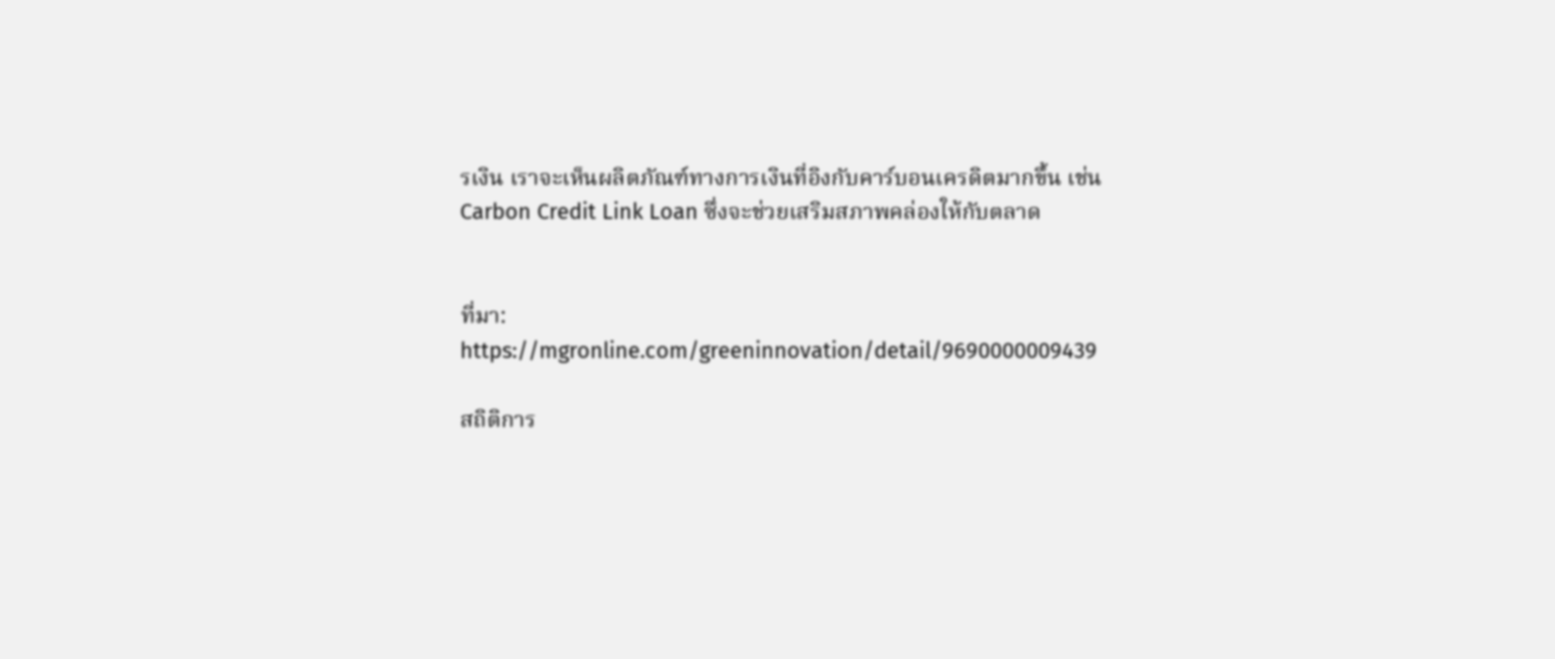รเงิน เราจะเห็นผลิตภัณฑ์ทางการเงินที่อิงกับคาร์บอนเครดิตมากขึ้น เช่น Carbon Credit Link Loan ซึ่งจะช่วยเสริมสภาพคล่องให้กับตลาด


ที่มา: https://mgronline.com/greeninnovation/detail/9690000009439

สถิติการ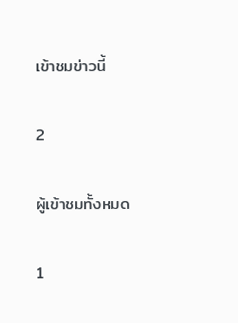เข้าชมข่าวนี้

2

ผู้เข้าชมทั้งหมด

1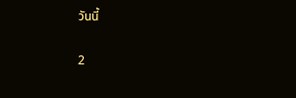วันนี้

2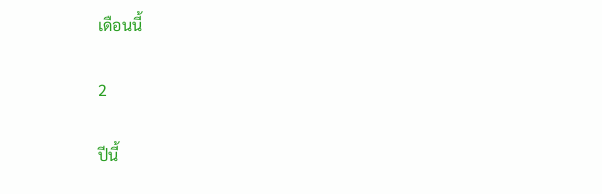เดือนนี้

2

ปีนี้